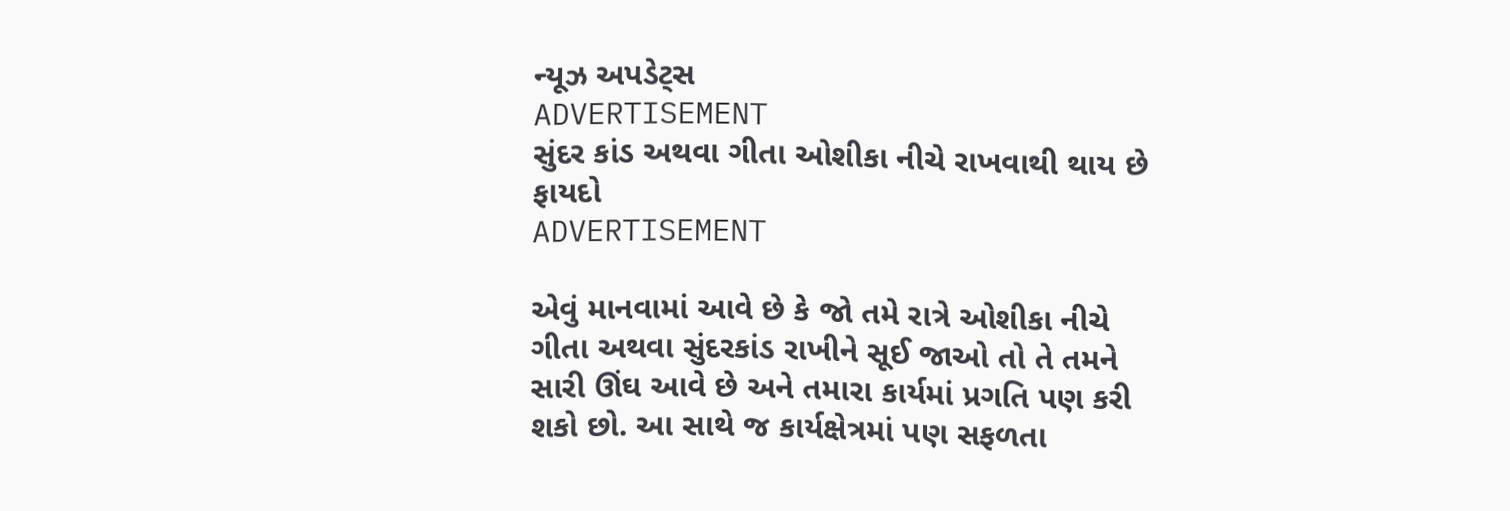ન્યૂઝ અપડેટ્સ
ADVERTISEMENT
સુંદર કાંડ અથવા ગીતા ઓશીકા નીચે રાખવાથી થાય છે ફાયદો
ADVERTISEMENT

એવું માનવામાં આવે છે કે જો તમે રાત્રે ઓશીકા નીચે ગીતા અથવા સુંદરકાંડ રાખીને સૂઈ જાઓ તો તે તમને સારી ઊંઘ આવે છે અને તમારા કાર્યમાં પ્રગતિ પણ કરી શકો છો. આ સાથે જ કાર્યક્ષેત્રમાં પણ સફળતા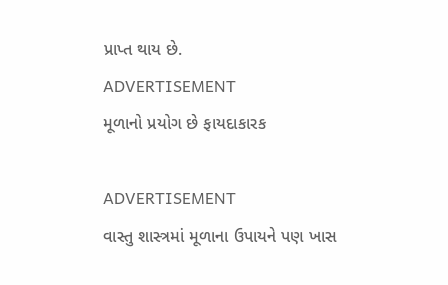પ્રાપ્ત થાય છે.
ADVERTISEMENT
મૂળાનો પ્રયોગ છે ફાયદાકારક

ADVERTISEMENT
વાસ્તુ શાસ્ત્રમાં મૂળાના ઉપાયને પણ ખાસ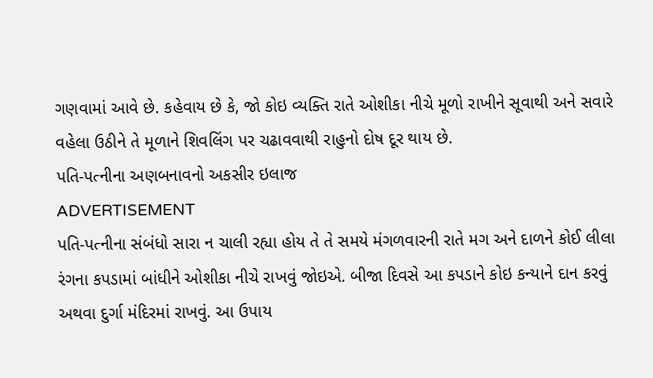ગણવામાં આવે છે. કહેવાય છે કે, જો કોઇ વ્યક્તિ રાતે ઓશીકા નીચે મૂળો રાખીને સૂવાથી અને સવારે વહેલા ઉઠીને તે મૂળાને શિવલિંગ પર ચઢાવવાથી રાહુનો દોષ દૂર થાય છે.
પતિ-પત્નીના અણબનાવનો અકસીર ઇલાજ
ADVERTISEMENT
પતિ-પત્નીના સંબંધો સારા ન ચાલી રહ્યા હોય તે તે સમયે મંગળવારની રાતે મગ અને દાળને કોઈ લીલા રંગના કપડામાં બાંધીને ઓશીકા નીચે રાખવું જોઇએ. બીજા દિવસે આ કપડાને કોઇ કન્યાને દાન કરવું અથવા દુર્ગા મંદિરમાં રાખવું. આ ઉપાય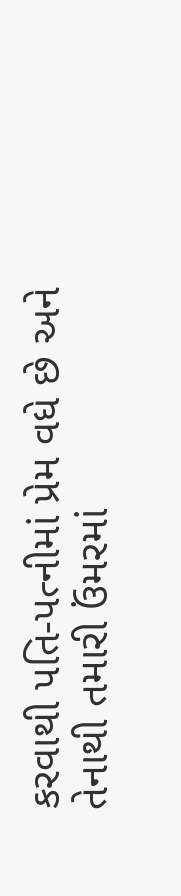કરવાથી પતિ-પત્નીમાં પ્રેમ વધે છે અને તેનાથી તમારી ઉંમરમાં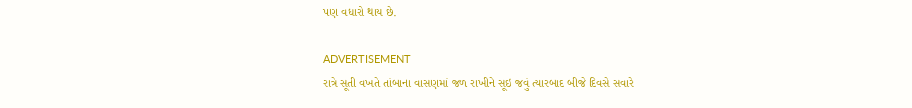પણ વધારો થાય છે.

ADVERTISEMENT
રાત્રે સૂતી વખતે તાંબાના વાસણમાં જળ રાખીને સૂઇ જવું ત્યારબાદ બીજે દિવસે સવારે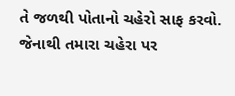તે જળથી પોતાનો ચહેરો સાફ કરવો. જેનાથી તમારા ચહેરા પર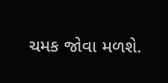ચમક જોવા મળશે.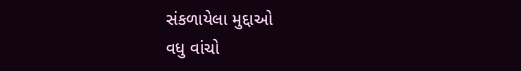સંકળાયેલા મુદ્દાઓ
વધુ વાંચો